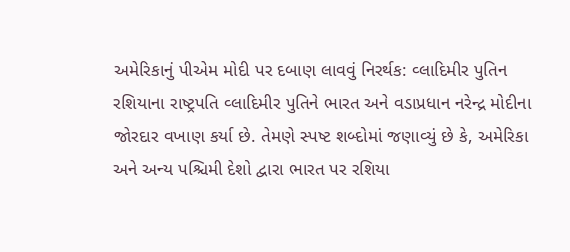અમેરિકાનું પીએમ મોદી પર દબાણ લાવવું નિરર્થક: વ્લાદિમીર પુતિન
રશિયાના રાષ્ટ્રપતિ વ્લાદિમીર પુતિને ભારત અને વડાપ્રધાન નરેન્દ્ર મોદીના જોરદાર વખાણ કર્યા છે. તેમણે સ્પષ્ટ શબ્દોમાં જણાવ્યું છે કે, અમેરિકા અને અન્ય પશ્ચિમી દેશો દ્વારા ભારત પર રશિયા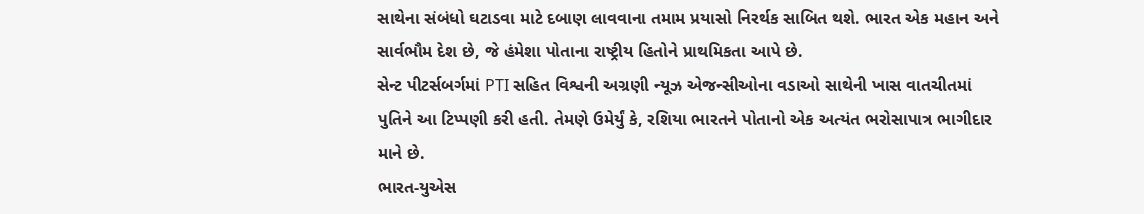સાથેના સંબંધો ઘટાડવા માટે દબાણ લાવવાના તમામ પ્રયાસો નિરર્થક સાબિત થશે. ભારત એક મહાન અને સાર્વભૌમ દેશ છે, જે હંમેશા પોતાના રાષ્ટ્રીય હિતોને પ્રાથમિકતા આપે છે.
સેન્ટ પીટર્સબર્ગમાં PTI સહિત વિશ્વની અગ્રણી ન્યૂઝ એજન્સીઓના વડાઓ સાથેની ખાસ વાતચીતમાં પુતિને આ ટિપ્પણી કરી હતી. તેમણે ઉમેર્યું કે, રશિયા ભારતને પોતાનો એક અત્યંત ભરોસાપાત્ર ભાગીદાર માને છે.
ભારત-યુએસ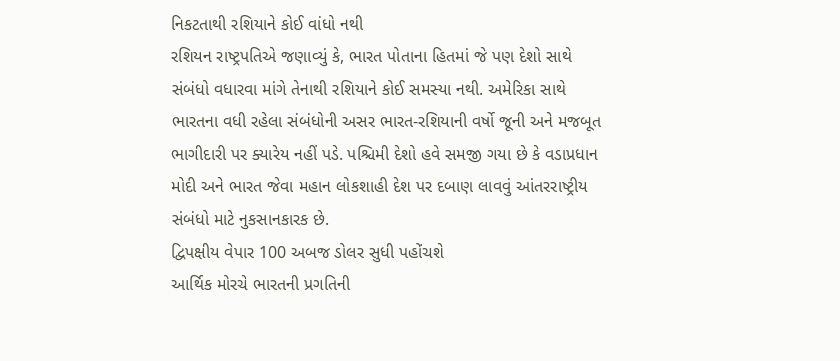નિકટતાથી રશિયાને કોઈ વાંધો નથી
રશિયન રાષ્ટ્રપતિએ જણાવ્યું કે, ભારત પોતાના હિતમાં જે પણ દેશો સાથે સંબંધો વધારવા માંગે તેનાથી રશિયાને કોઈ સમસ્યા નથી. અમેરિકા સાથે ભારતના વધી રહેલા સંબંધોની અસર ભારત-રશિયાની વર્ષો જૂની અને મજબૂત ભાગીદારી પર ક્યારેય નહીં પડે. પશ્ચિમી દેશો હવે સમજી ગયા છે કે વડાપ્રધાન મોદી અને ભારત જેવા મહાન લોકશાહી દેશ પર દબાણ લાવવું આંતરરાષ્ટ્રીય સંબંધો માટે નુકસાનકારક છે.
દ્વિપક્ષીય વેપાર 100 અબજ ડોલર સુધી પહોંચશે
આર્થિક મોરચે ભારતની પ્રગતિની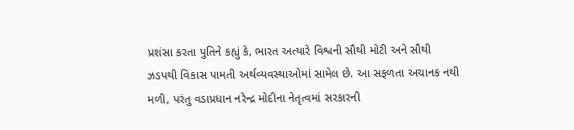પ્રશંસા કરતા પુતિને કહ્યું કે, ભારત અત્યારે વિશ્વની સૌથી મોટી અને સૌથી ઝડપથી વિકાસ પામતી અર્થવ્યવસ્થાઓમાં સામેલ છે. આ સફળતા અચાનક નથી મળી, પરંતુ વડાપ્રધાન નરેન્દ્ર મોદીના નેતૃત્વમાં સરકારની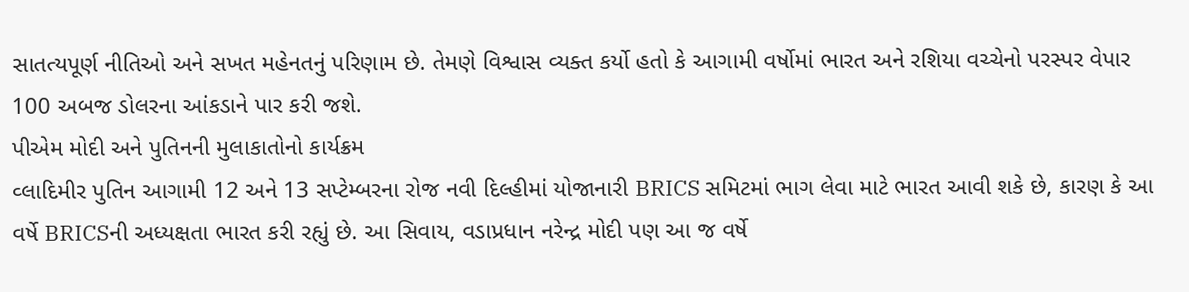સાતત્યપૂર્ણ નીતિઓ અને સખત મહેનતનું પરિણામ છે. તેમણે વિશ્વાસ વ્યક્ત કર્યો હતો કે આગામી વર્ષોમાં ભારત અને રશિયા વચ્ચેનો પરસ્પર વેપાર 100 અબજ ડોલરના આંકડાને પાર કરી જશે.
પીએમ મોદી અને પુતિનની મુલાકાતોનો કાર્યક્રમ
વ્લાદિમીર પુતિન આગામી 12 અને 13 સપ્ટેમ્બરના રોજ નવી દિલ્હીમાં યોજાનારી BRICS સમિટમાં ભાગ લેવા માટે ભારત આવી શકે છે, કારણ કે આ વર્ષે BRICSની અધ્યક્ષતા ભારત કરી રહ્યું છે. આ સિવાય, વડાપ્રધાન નરેન્દ્ર મોદી પણ આ જ વર્ષે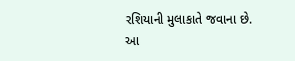રશિયાની મુલાકાતે જવાના છે.
આ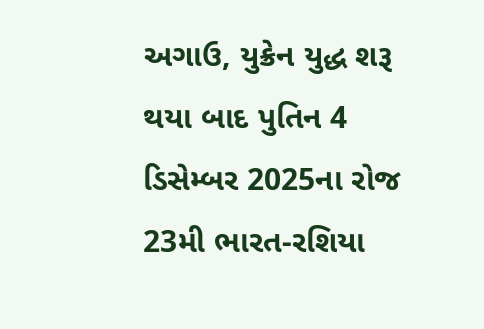અગાઉ, યુક્રેન યુદ્ધ શરૂ થયા બાદ પુતિન 4 ડિસેમ્બર 2025ના રોજ 23મી ભારત-રશિયા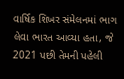વાર્ષિક શિખર સંમેલનમાં ભાગ લેવા ભારત આવ્યા હતા, જે 2021 પછી તેમની પહેલી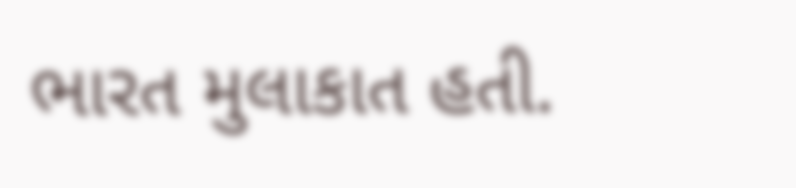ભારત મુલાકાત હતી.